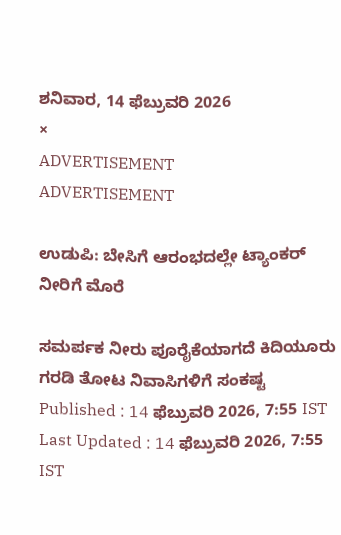ಶನಿವಾರ, 14 ಫೆಬ್ರುವರಿ 2026
×
ADVERTISEMENT
ADVERTISEMENT

ಉಡುಪಿ: ಬೇಸಿಗೆ ಆರಂಭದಲ್ಲೇ ಟ್ಯಾಂಕರ್‌ ನೀರಿಗೆ ಮೊರೆ

ಸಮರ್ಪಕ ನೀರು ಪೂರೈಕೆಯಾಗದೆ ಕಿದಿಯೂರು ಗರಡಿ ತೋಟ ನಿವಾಸಿಗಳಿಗೆ ಸಂಕಷ್ಟ
Published : 14 ಫೆಬ್ರುವರಿ 2026, 7:55 IST
Last Updated : 14 ಫೆಬ್ರುವರಿ 2026, 7:55 IST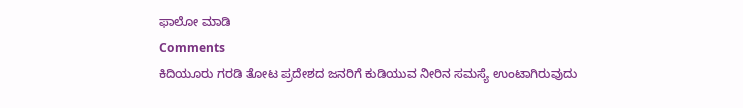ಫಾಲೋ ಮಾಡಿ
Comments
ಕಿದಿಯೂರು ಗರಡಿ ತೋಟ ಪ್ರದೇಶದ ಜನರಿಗೆ ಕುಡಿಯುವ ನೀರಿನ ಸಮಸ್ಯೆ ಉಂಟಾಗಿರುವುದು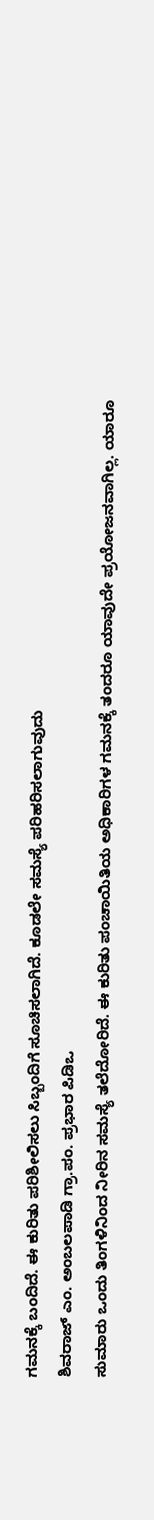ಗಮನಕ್ಕೆ ಬಂದಿದೆ. ಈ ಕುರಿತು ಪರಿಶೀಲಿಸಲು ಸಿಬ್ಬಂದಿಗೆ ಸೂಚಿಸಲಾಗಿದೆ. ಕೂಡಲೇ ಸಮಸ್ಯೆ ಪರಿಹರಿಸಲಾಗುವುದು
ಶಿವರಾಜ್‌ ಎಂ. ಅಂಬಲಪಾಡಿ ಗ್ರಾ.ಪಂ. ಪ್ರಭಾರ ಪಿಡಿಒ
ಸುಮಾರು ಒಂದು ತಿಂಗಳಿನಿಂದ ನೀರಿನ ಸಮಸ್ಯೆ ತಲೆದೋರಿದೆ. ಈ ಕುರಿತು ಪಂಚಾಯಿತಿಯ ಅಧಿಕಾರಿಗಳ ಗಮನಕ್ಕೆ ತಂದರೂ ಯಾವುದೇ ಪ್ರಯೋಜನವಾಗಿಲ್ಲ. ಯಾರೂ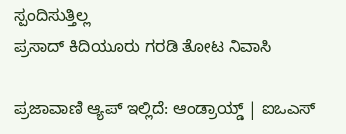ಸ್ಪಂದಿಸುತ್ತಿಲ್ಲ
ಪ್ರಸಾದ್‌ ಕಿದಿಯೂರು ಗರಡಿ ತೋಟ ನಿವಾಸಿ

ಪ್ರಜಾವಾಣಿ ಆ್ಯಪ್ ಇಲ್ಲಿದೆ: ಆಂಡ್ರಾಯ್ಡ್ | ಐಒಎಸ್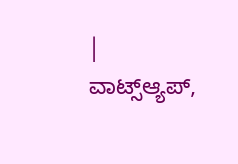| ವಾಟ್ಸ್ಆ್ಯಪ್,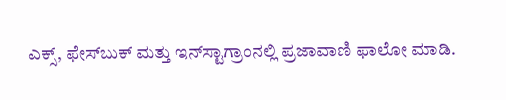ಎಕ್ಸ್, ಫೇಸ್‌ಬುಕ್ ಮತ್ತು ಇನ್‌ಸ್ಟಾಗ್ರಾಂನಲ್ಲಿ ಪ್ರಜಾವಾಣಿ ಫಾಲೋ ಮಾಡಿ.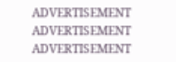ADVERTISEMENT
ADVERTISEMENT
ADVERTISEMENT